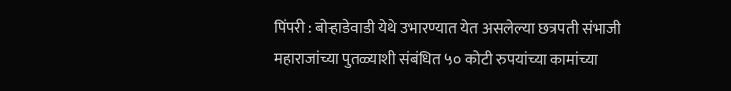पिंपरी : बोऱ्हाडेवाडी येथे उभारण्यात येत असलेल्या छत्रपती संभाजी महाराजांच्या पुतळ्याशी संबंधित ५० कोटी रुपयांच्या कामांच्या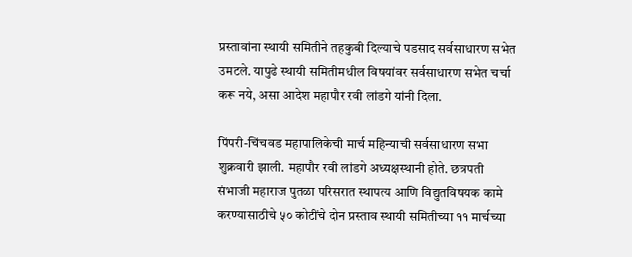प्रस्तावांना स्थायी समितीने तहकुबी दिल्याचे पडसाद सर्वसाधारण सभेत उमटले. यापुढे स्थायी समितीमधील विषयांवर सर्वसाधारण सभेत चर्चा करू नये, असा आदेश महापौर रवी लांडगे यांनी दिला.

पिंपरी-चिंचवड महापालिकेची मार्च महिन्याची सर्वसाधारण सभा शुक्रवारी झाली. महापौर रवी लांडगे अध्यक्षस्थानी होते. छत्रपती संभाजी महाराज पुतळा परिसरात स्थापत्य आणि विद्युतविषयक कामे करण्यासाठीचे ५० कोटींचे दोन प्रस्ताव स्थायी समितीच्या ११ मार्चच्या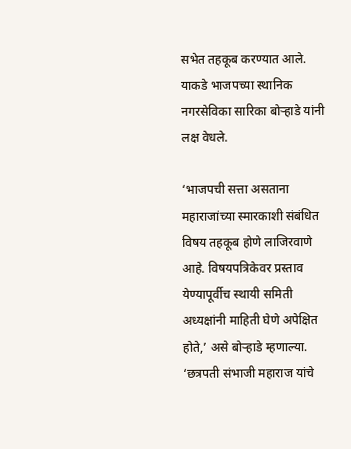सभेत तहकूब करण्यात आले. याकडे भाजपच्या स्थानिक नगरसेविका सारिका बोऱ्हाडे यांनी लक्ष वेधले.

‘भाजपची सत्ता असताना महाराजांच्या स्मारकाशी संबंधित विषय तहकूब होणे लाजिरवाणे आहे. विषयपत्रिकेवर प्रस्ताव येण्यापूर्वीच स्थायी समिती अध्यक्षांनी माहिती घेणे अपेक्षित होते,’ असे बोऱ्हाडे म्हणाल्या. ‘छत्रपती संभाजी महाराज यांचे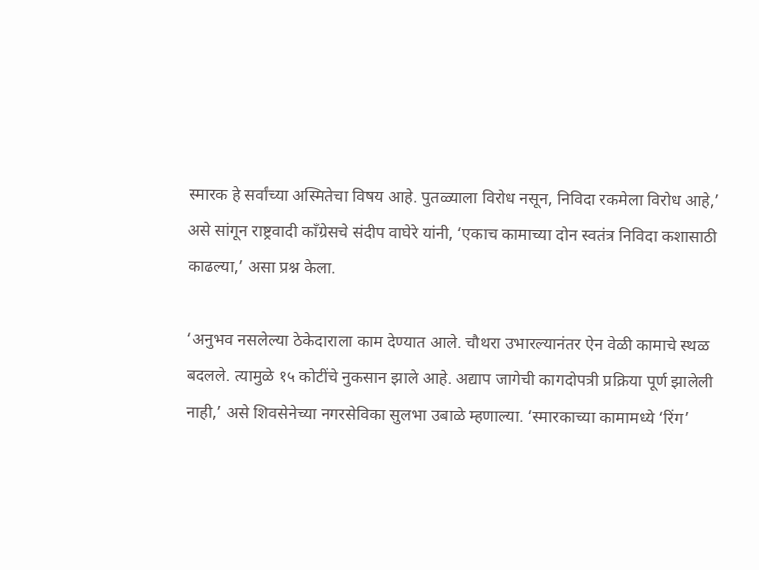स्मारक हे सर्वांच्या अस्मितेचा विषय आहे. पुतळ्याला विरोध नसून, निविदा रकमेला विरोध आहे,’ असे सांगून राष्ट्रवादी काँग्रेसचे संदीप वाघेरे यांनी, ‘एकाच कामाच्या दोन स्वतंत्र निविदा कशासाठी काढल्या,’ असा प्रश्न केला.

‘अनुभव नसलेल्या ठेकेदाराला काम देण्यात आले. चौथरा उभारल्यानंतर ऐन वेळी कामाचे स्थळ बदलले. त्यामुळे १५ कोटींचे नुकसान झाले आहे. अद्याप जागेची कागदोपत्री प्रक्रिया पूर्ण झालेली नाही,’ असे शिवसेनेच्या नगरसेविका सुलभा उबाळे म्हणाल्या. ‘स्मारकाच्या कामामध्ये ‘रिंग’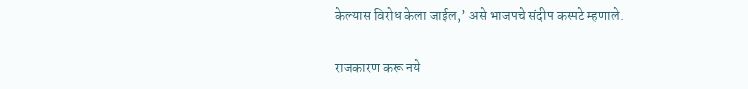केल्यास विरोध केला जाईल,’ असे भाजपचे संदीप कस्पटे म्हणाले.

राजकारण करू नये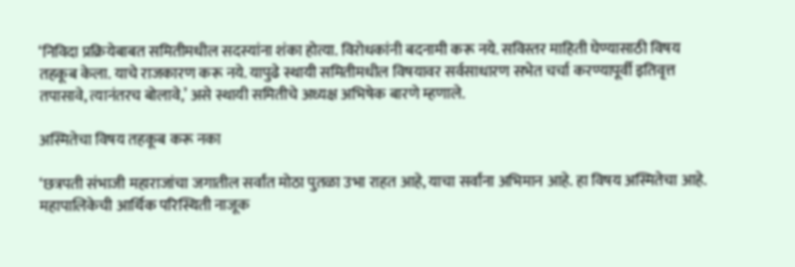‘निविदा प्रक्रियेबाबत समितीमधील सदस्यांना शंका होत्या. विरोधकांनी बदनामी करू नये. सविस्तर माहिती घेण्यासाठी विषय तहकूब केला. याचे राजकारण करू नये. यापुढे स्थायी समितीमधील विषयावर सर्वसाधारण सभेत चर्चा करण्यापूर्वी इतिवृत्त तपासावे, त्यानंतरच बोलावे,’ असे स्थायी समितीचे अध्यक्ष अभिषेक बारणे म्हणाले.

अस्मितेचा विषय तहकूब करू नका

‘छत्रपती संभाजी महाराजांचा जगातील सर्वांत मोठा पुतळा उभा राहत आहे, याचा सर्वांना अभिमान आहे. हा विषय अस्मितेचा आहे. महापालिकेची आर्थिक परिस्थिती नाजूक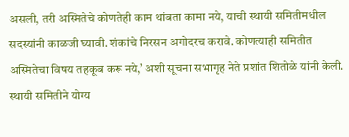असली, तरी अस्मितेचे कोणतेही काम थांबता कामा नये, याची स्थायी समितीमधील सदस्यांनी काळजी घ्यावी. शंकांचे निरसन अगोदरच करावे. कोणत्याही समितीत अस्मितेचा विषय तहकूब करू नये,’ अशी सूचना सभागृह नेते प्रशांत शितोळे यांनी केली. स्थायी समितीने योग्य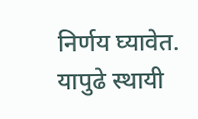निर्णय घ्यावेत. यापुढे स्थायी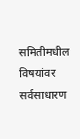समितीमधील विषयांवर सर्वसाधारण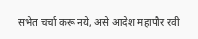सभेत चर्चा करू नये, असे आदेश महापौर रवी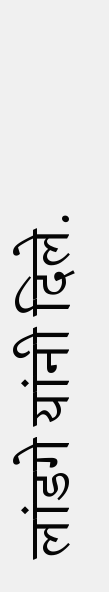लांडगे यांनी दिले.